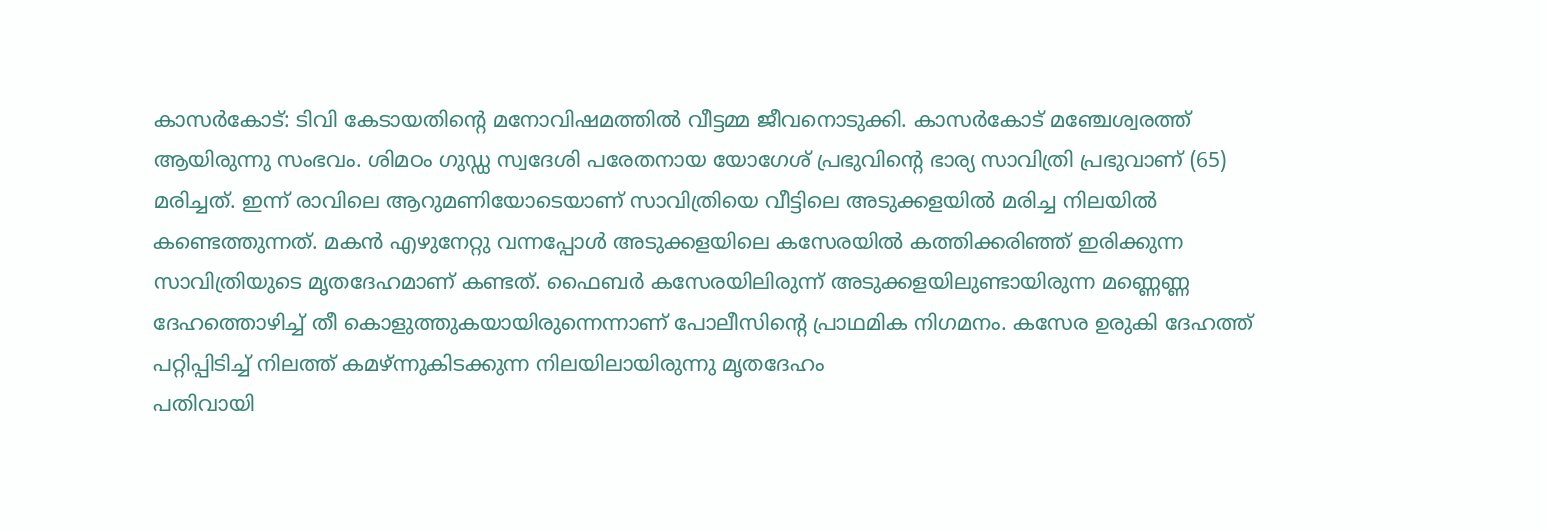കാസർകോട്: ടിവി കേടായതിന്റെ മനോവിഷമത്തിൽ വീട്ടമ്മ ജീവനൊടുക്കി. കാസർകോട് മഞ്ചേശ്വരത്ത് ആയിരുന്നു സംഭവം. ശിമഠം ഗുഡ്ഡ സ്വദേശി പരേതനായ യോഗേശ് പ്രഭുവിന്റെ ഭാര്യ സാവിത്രി പ്രഭുവാണ് (65) മരിച്ചത്. ഇന്ന് രാവിലെ ആറുമണിയോടെയാണ് സാവിത്രിയെ വീട്ടിലെ അടുക്കളയിൽ മരിച്ച നിലയിൽ കണ്ടെത്തുന്നത്. മകൻ എഴുനേറ്റു വന്നപ്പോൾ അടുക്കളയിലെ കസേരയിൽ കത്തിക്കരിഞ്ഞ് ഇരിക്കുന്ന സാവിത്രിയുടെ മൃതദേഹമാണ് കണ്ടത്. ഫൈബർ കസേരയിലിരുന്ന് അടുക്കളയിലുണ്ടായിരുന്ന മണ്ണെണ്ണ ദേഹത്തൊഴിച്ച് തീ കൊളുത്തുകയായിരുന്നെന്നാണ് പോലീസിന്റെ പ്രാഥമിക നിഗമനം. കസേര ഉരുകി ദേഹത്ത് പറ്റിപ്പിടിച്ച് നിലത്ത് കമഴ്ന്നുകിടക്കുന്ന നിലയിലായിരുന്നു മൃതദേഹം
പതിവായി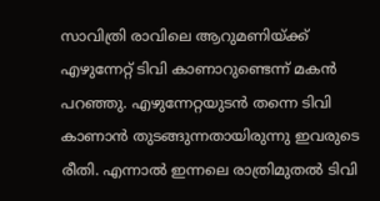സാവിത്രി രാവിലെ ആറുമണിയ്ക്ക് എഴുന്നേറ്റ് ടിവി കാണാറുണ്ടെന്ന് മകൻ പറഞ്ഞു. എഴുന്നേറ്റയുടൻ തന്നെ ടിവി കാണാൻ തുടങ്ങുന്നതായിരുന്നു ഇവരുടെ രീതി. എന്നാൽ ഇന്നലെ രാത്രിമുതൽ ടിവി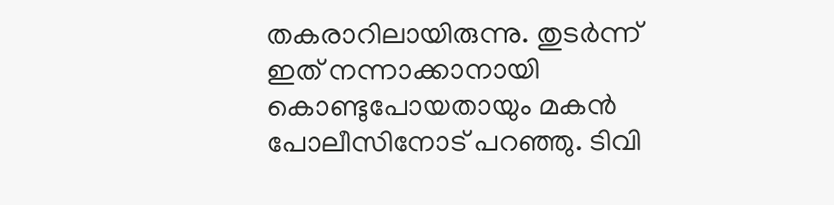തകരാറിലായിരുന്നു. തുടർന്ന് ഇത് നന്നാക്കാനായി കൊണ്ടുപോയതായും മകൻ പോലീസിനോട് പറഞ്ഞു. ടിവി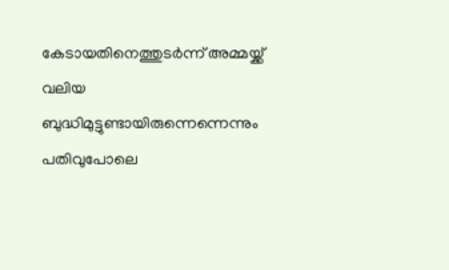കേടായതിനെത്തുടർന്ന് അമ്മയ്ക്ക് വലിയ ബുദ്ധിമുട്ടുണ്ടായിരുന്നെന്നെന്നും പതിവുപോലെ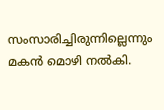സംസാരിച്ചിരുന്നില്ലെന്നും മകൻ മൊഴി നൽകി.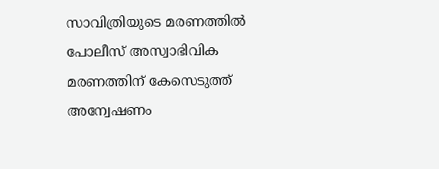സാവിത്രിയുടെ മരണത്തിൽ പോലീസ് അസ്വാഭിവിക മരണത്തിന് കേസെടുത്ത് അന്വേഷണം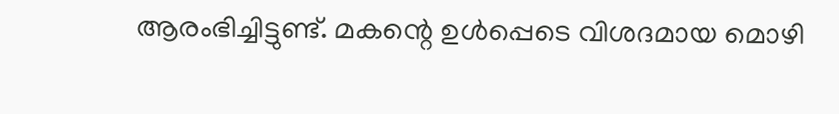ആരംഭിച്ചിട്ടുണ്ട്. മകന്റെ ഉൾപ്പെടെ വിശദമായ മൊഴി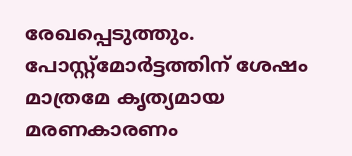രേഖപ്പെടുത്തും. പോസ്റ്റ്മോർട്ടത്തിന് ശേഷം മാത്രമേ കൃത്യമായ മരണകാരണം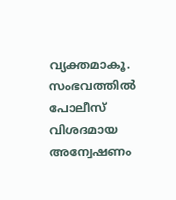വ്യക്തമാകൂ. സംഭവത്തിൽ പോലീസ് വിശദമായ അന്വേഷണം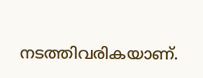നടത്തിവരികയാണ്.